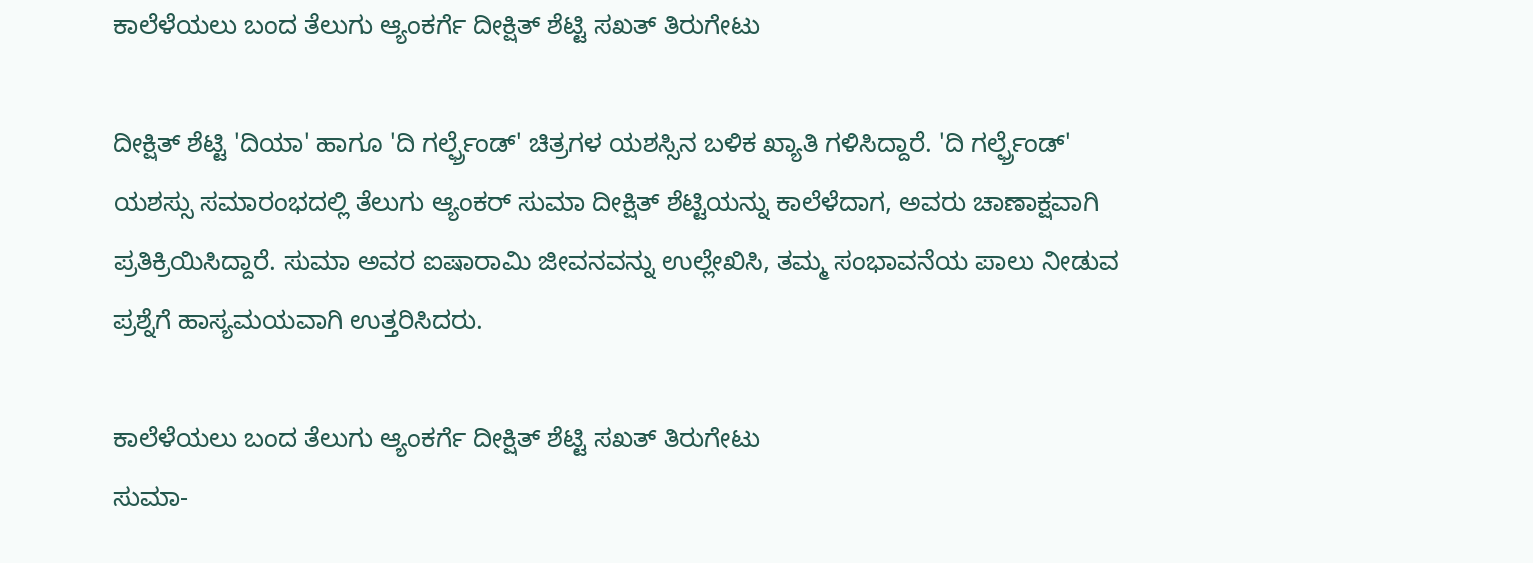ಕಾಲೆಳೆಯಲು ಬಂದ ತೆಲುಗು ಆ್ಯಂಕರ್ಗೆ ದೀಕ್ಷಿತ್ ಶೆಟ್ಟಿ ಸಖತ್ ತಿರುಗೇಟು

ದೀಕ್ಷಿತ್ ಶೆಟ್ಟಿ 'ದಿಯಾ' ಹಾಗೂ 'ದಿ ಗರ್ಲ್ಫ್ರೆಂಡ್' ಚಿತ್ರಗಳ ಯಶಸ್ಸಿನ ಬಳಿಕ ಖ್ಯಾತಿ ಗಳಿಸಿದ್ದಾರೆ. 'ದಿ ಗರ್ಲ್ಫ್ರೆಂಡ್' ಯಶಸ್ಸು ಸಮಾರಂಭದಲ್ಲಿ ತೆಲುಗು ಆ್ಯಂಕರ್ ಸುಮಾ ದೀಕ್ಷಿತ್ ಶೆಟ್ಟಿಯನ್ನು ಕಾಲೆಳೆದಾಗ, ಅವರು ಚಾಣಾಕ್ಷವಾಗಿ ಪ್ರತಿಕ್ರಿಯಿಸಿದ್ದಾರೆ. ಸುಮಾ ಅವರ ಐಷಾರಾಮಿ ಜೀವನವನ್ನು ಉಲ್ಲೇಖಿಸಿ, ತಮ್ಮ ಸಂಭಾವನೆಯ ಪಾಲು ನೀಡುವ ಪ್ರಶ್ನೆಗೆ ಹಾಸ್ಯಮಯವಾಗಿ ಉತ್ತರಿಸಿದರು.

ಕಾಲೆಳೆಯಲು ಬಂದ ತೆಲುಗು ಆ್ಯಂಕರ್ಗೆ ದೀಕ್ಷಿತ್ ಶೆಟ್ಟಿ ಸಖತ್ ತಿರುಗೇಟು
ಸುಮಾ-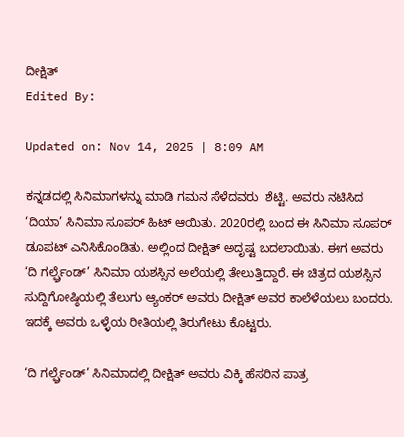ದೀಕ್ಷಿತ್
Edited By:

Updated on: Nov 14, 2025 | 8:09 AM

ಕನ್ನಡದಲ್ಲಿ ಸಿನಿಮಾಗಳನ್ನು ಮಾಡಿ ಗಮನ ಸೆಳೆದವರು  ಶೆಟ್ಟಿ. ಅವರು ನಟಿಸಿದ ‘ದಿಯಾ’ ಸಿನಿಮಾ ಸೂಪರ್ ಹಿಟ್ ಆಯಿತು. 2020ರಲ್ಲಿ ಬಂದ ಈ ಸಿನಿಮಾ ಸೂಪರ್ ಡೂಪಟ್ ಎನಿಸಿಕೊಂಡಿತು. ಅಲ್ಲಿಂದ ದೀಕ್ಷಿತ್ ಅದೃಷ್ಟ ಬದಲಾಯಿತು. ಈಗ ಅವರು ‘ದಿ ಗರ್ಲ್ಫ್ರೆಂಡ್’ ಸಿನಿಮಾ ಯಶಸ್ಸಿನ ಅಲೆಯಲ್ಲಿ ತೇಲುತ್ತಿದ್ದಾರೆ. ಈ ಚಿತ್ರದ ಯಶಸ್ಸಿನ ಸುದ್ದಿಗೋಷ್ಠಿಯಲ್ಲಿ ತೆಲುಗು ಆ್ಯಂಕರ್ ಅವರು ದೀಕ್ಷಿತ್ ಅವರ ಕಾಲೆಳೆಯಲು ಬಂದರು. ಇದಕ್ಕೆ ಅವರು ಒಳ್ಳೆಯ ರೀತಿಯಲ್ಲಿ ತಿರುಗೇಟು ಕೊಟ್ಟರು.

‘ದಿ ಗರ್ಲ್ಫ್ರೆಂಡ್’ ಸಿನಿಮಾದಲ್ಲಿ ದೀಕ್ಷಿತ್ ಅವರು ವಿಕ್ಕಿ ಹೆಸರಿನ ಪಾತ್ರ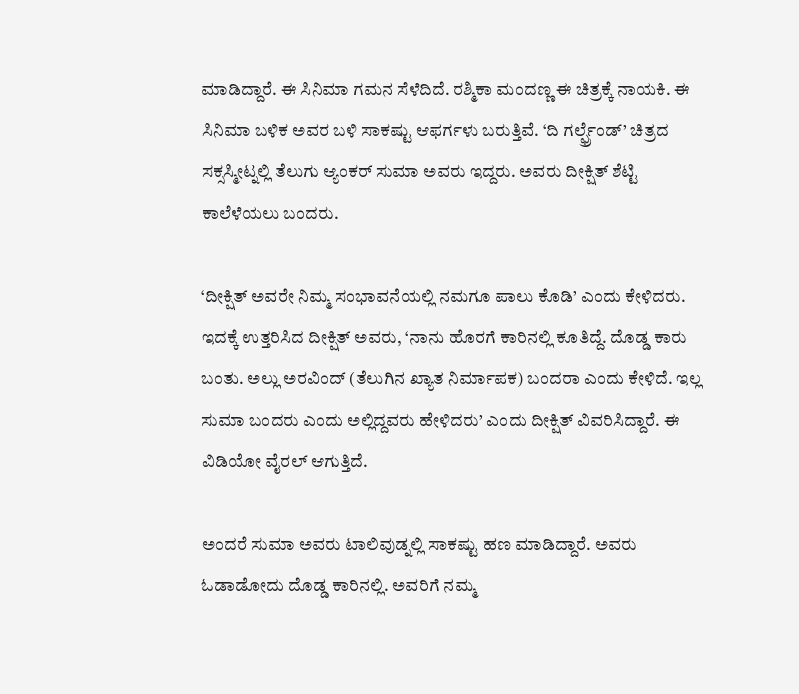ಮಾಡಿದ್ದಾರೆ. ಈ ಸಿನಿಮಾ ಗಮನ ಸೆಳೆದಿದೆ. ರಶ್ಮಿಕಾ ಮಂದಣ್ಣ ಈ ಚಿತ್ರಕ್ಕೆ ನಾಯಕಿ. ಈ ಸಿನಿಮಾ ಬಳಿಕ ಅವರ ಬಳಿ ಸಾಕಷ್ಟು ಆಫರ್ಗಳು ಬರುತ್ತಿವೆ. ‘ದಿ ಗರ್ಲ್ಫ್ರೆಂಡ್’ ಚಿತ್ರದ ಸಕ್ಸಸ್ಮೀಟ್ನಲ್ಲಿ ತೆಲುಗು ಆ್ಯಂಕರ್ ಸುಮಾ ಅವರು ಇದ್ದರು. ಅವರು ದೀಕ್ಷಿತ್ ಶೆಟ್ಟಿ ಕಾಲೆಳೆಯಲು ಬಂದರು.

‘ದೀಕ್ಷಿತ್ ಅವರೇ ನಿಮ್ಮ ಸಂಭಾವನೆಯಲ್ಲಿ ನಮಗೂ ಪಾಲು ಕೊಡಿ’ ಎಂದು ಕೇಳಿದರು. ಇದಕ್ಕೆ ಉತ್ತರಿಸಿದ ದೀಕ್ಷಿತ್ ಅವರು, ‘ನಾನು ಹೊರಗೆ ಕಾರಿನಲ್ಲಿ ಕೂತಿದ್ದೆ. ದೊಡ್ಡ ಕಾರು ಬಂತು. ಅಲ್ಲು ಅರವಿಂದ್ (ತೆಲುಗಿನ ಖ್ಯಾತ ನಿರ್ಮಾಪಕ) ಬಂದರಾ ಎಂದು ಕೇಳಿದೆ. ಇಲ್ಲ ಸುಮಾ ಬಂದರು ಎಂದು ಅಲ್ಲಿದ್ದವರು ಹೇಳಿದರು’ ಎಂದು ದೀಕ್ಷಿತ್ ವಿವರಿಸಿದ್ದಾರೆ. ಈ ವಿಡಿಯೋ ವೈರಲ್ ಆಗುತ್ತಿದೆ.

ಅಂದರೆ ಸುಮಾ ಅವರು ಟಾಲಿವುಡ್ನಲ್ಲಿ ಸಾಕಷ್ಟು ಹಣ ಮಾಡಿದ್ದಾರೆ. ಅವರು ಓಡಾಡೋದು ದೊಡ್ಡ ಕಾರಿನಲ್ಲಿ. ಅವರಿಗೆ ನಮ್ಮ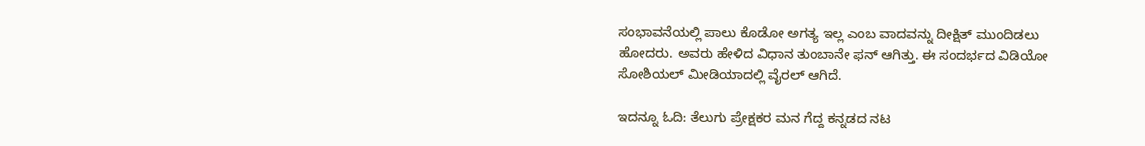ಸಂಭಾವನೆಯಲ್ಲಿ ಪಾಲು ಕೊಡೋ ಅಗತ್ಯ ಇಲ್ಲ ಎಂಬ ವಾದವನ್ನು ದೀಕ್ಷಿತ್ ಮುಂದಿಡಲು ಹೋದರು. ಅವರು ಹೇಳಿದ ವಿಧಾನ ತುಂಬಾನೇ ಫನ್ ಆಗಿತ್ತು. ಈ ಸಂದರ್ಭದ ವಿಡಿಯೋ ಸೋಶಿಯಲ್ ಮೀಡಿಯಾದಲ್ಲಿ ವೈರಲ್ ಆಗಿದೆ.

ಇದನ್ನೂ ಓದಿ: ತೆಲುಗು ಪ್ರೇಕ್ಷಕರ ಮನ ಗೆದ್ದ ಕನ್ನಡದ ನಟ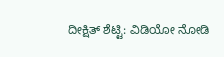ದೀಕ್ಷಿತ್ ಶೆಟ್ಟಿ: ವಿಡಿಯೋ ನೋಡಿ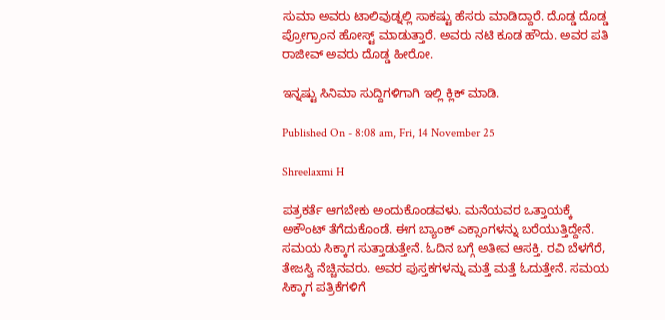ಸುಮಾ ಅವರು ಟಾಲಿವುಡ್ನಲ್ಲಿ ಸಾಕಷ್ಟು ಹೆಸರು ಮಾಡಿದ್ದಾರೆ. ದೊಡ್ಡ ದೊಡ್ಡ ಪ್ರೋಗ್ರಾಂನ ಹೋಸ್ಟ್ ಮಾಡುತ್ತಾರೆ. ಅವರು ನಟಿ ಕೂಡ ಹೌದು. ಅವರ ಪತಿ ರಾಜೀವ್ ಅವರು ದೊಡ್ಡ ಹೀರೋ.

ಇನ್ನಷ್ಟು ಸಿನಿಮಾ ಸುದ್ದಿಗಳಿಗಾಗಿ ಇಲ್ಲಿ ಕ್ಲಿಕ್ ಮಾಡಿ.

Published On - 8:08 am, Fri, 14 November 25

Shreelaxmi H

ಪತ್ರಕರ್ತೆ ಆಗಬೇಕು ಅಂದುಕೊಂಡವಳು. ಮನೆಯವರ ಒತ್ತಾಯಕ್ಕೆ ಅಕೌಂಟ್ ತೆಗೆದುಕೊಂಡೆ. ಈಗ ಬ್ಯಾಂಕ್ ಎಕ್ಸಾಂಗಳನ್ನು ಬರೆಯುತ್ತಿದ್ದೇನೆ. ಸಮಯ ಸಿಕ್ಕಾಗ ಸುತ್ತಾಡುತ್ತೇನೆ. ಓದಿನ ಬಗ್ಗೆ ಅತೀವ ಆಸಕ್ತಿ. ರವಿ ಬೆಳಗೆರೆ, ತೇಜಸ್ವಿ ನೆಚ್ಚಿನವರು. ಅವರ ಪುಸ್ತಕಗಳನ್ನು ಮತ್ತೆ ಮತ್ತೆ ಓದುತ್ತೇನೆ. ಸಮಯ ಸಿಕ್ಕಾಗ ಪತ್ರಿಕೆಗಳಿಗೆ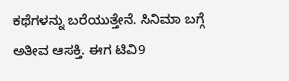ಕಥೆಗಳನ್ನು ಬರೆಯುತ್ತೇನೆ. ಸಿನಿಮಾ ಬಗ್ಗೆ ಅತೀವ ಆಸಕ್ತಿ. ಈಗ ಟಿವಿ9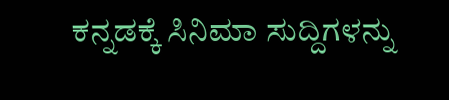ಕನ್ನಡಕ್ಕೆ ಸಿನಿಮಾ ಸುದ್ದಿಗಳನ್ನು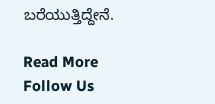ಬರೆಯುತ್ತಿದ್ದೇನೆ.

Read More
Follow Us